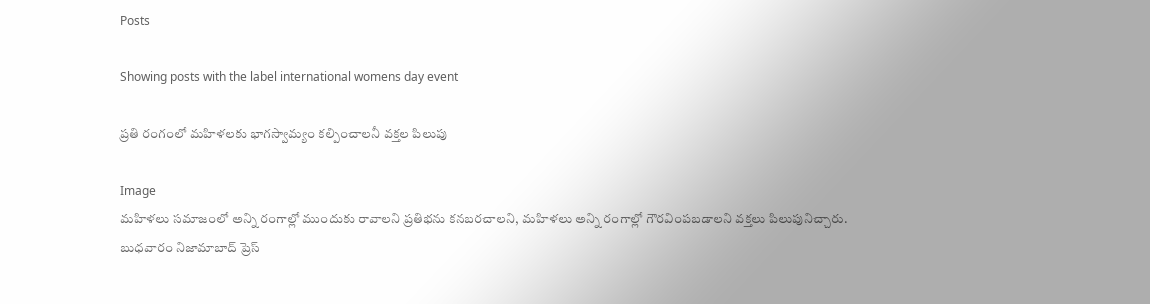Posts

Showing posts with the label international womens day event

ప్రతి రంగంలో మహిళలకు భాగస్వామ్యం కల్పించాలనీ వక్తల పిలుపు

Image
మహిళలు సమాజంలో అన్ని రంగాల్లో ముందుకు రావాలని ప్రతిభను కనబరచాలని, మహిళలు అన్ని రంగాల్లో గౌరవింపబడాలని వక్తలు పిలుపునిచ్చారు. బుధవారం నిజామాబాద్ ప్రెస్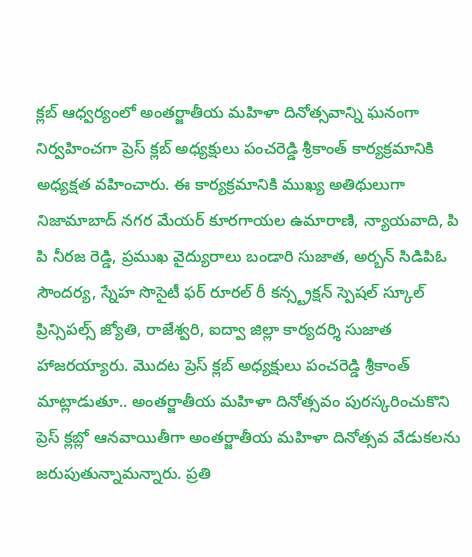క్లబ్ ఆధ్వర్యంలో అంతర్జాతీయ మహిళా దినోత్సవాన్ని ఘనంగా నిర్వహించగా ప్రెస్ క్లబ్ అధ్యక్షులు పంచరెడ్డి శ్రీకాంత్ కార్యక్రమానికి అధ్యక్షత వహించారు. ఈ కార్యక్రమానికి ముఖ్య అతిథులుగా నిజామాబాద్ నగర మేయర్ కూరగాయల ఉమారాణి, న్యాయవాది, పి పి నీరజ రెడ్డి, ప్రముఖ వైద్యురాలు బండారి సుజాత, అర్బన్ సిడిపిఓ సౌందర్య, స్నేహ సొసైటీ ఫర్ రూరల్ రీ కన్స్ట్రక్షన్ స్పెషల్ స్కూల్ ప్రిన్సిపల్స్ జ్యోతి, రాజేశ్వరి, ఐద్వా జిల్లా కార్యదర్శి సుజాత హాజరయ్యారు. మొదట ప్రెస్ క్లబ్ అధ్యక్షులు పంచరెడ్డి శ్రీకాంత్ మాట్లాడుతూ.. అంతర్జాతీయ మహిళా దినోత్సవం పురస్కరించుకొని ప్రెస్ క్లబ్లో ఆనవాయితీగా అంతర్జాతీయ మహిళా దినోత్సవ వేడుకలను జరుపుతున్నామన్నారు. ప్రతి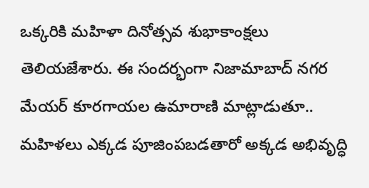ఒక్కరికి మహిళా దినోత్సవ శుభాకాంక్షలు తెలియజేశారు. ఈ సందర్భంగా నిజామాబాద్ నగర మేయర్ కూరగాయల ఉమారాణి మాట్లాడుతూ.. మహిళలు ఎక్కడ పూజింపబడతారో అక్కడ అభివృద్ధి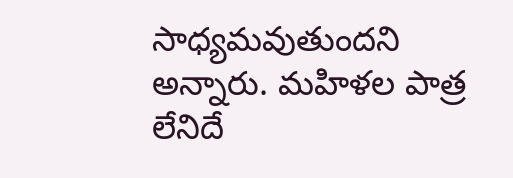సాధ్యమవుతుందని అన్నారు. మహిళల పాత్ర లేనిదే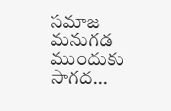సమాజ మనుగడ ముందుకు సాగద...